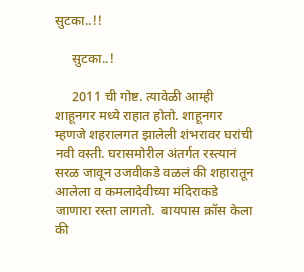सुटका..!!

     सुटका..!

     2011 ची गोष्ट. त्यावेळी आम्ही शाहूनगर मध्ये राहात होतो. शाहूनगर म्हणजे शहरालगत झालेली शंभरावर घरांची नवी वस्ती. घरासमोरील अंतर्गत रस्त्यानं सरळ जावून उजवीकडे वळलं की शहारातून आलेला व कमलादेवीच्या मंदिराकडे जाणारा रस्ता लागतो.  बायपास क्रॉस केला की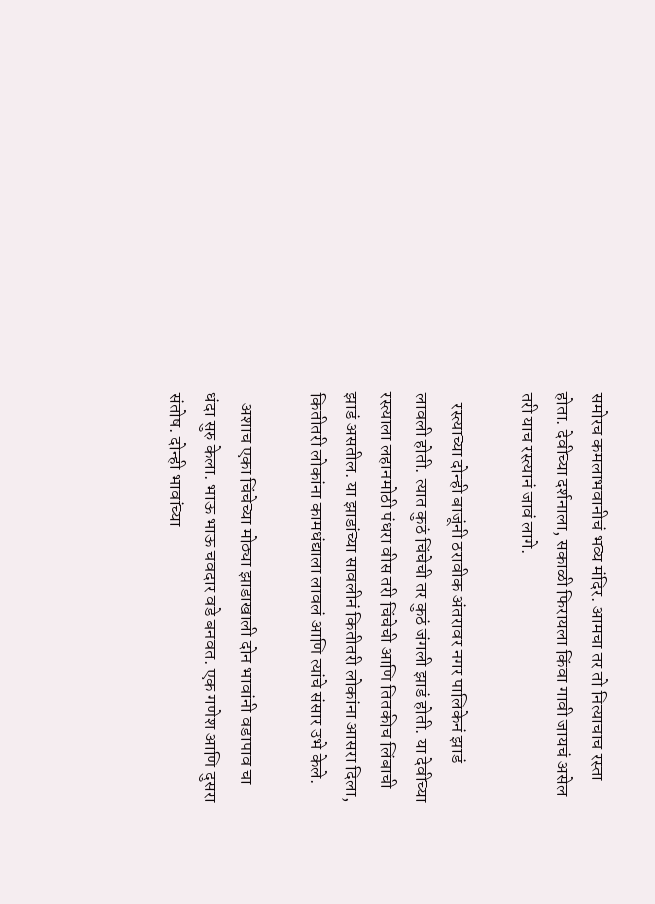समोरच कमलाभवानीचं भव्य मंदिर. आमचा तर तो नित्याचाच रस्ता होता. देवीच्या दर्शनाला, सकाळी फिरायला किंवा गावी जायचं असेल तरी याच रस्त्यानं जावं लागे.

   रस्त्याच्या दोन्ही बाजूंनी ठरावीक अंतरावर नगर पालिकेनं झाडं लावली होती. त्यात कुठं चिंचेची तर कुठं जंगली झाडं होती. या देवीच्या रस्त्याला लहानमोठी पंधरा वीस तरी चिंचेची आणि तितकीच लिंबाची झाडं असतील. या झाडांच्या सावलीनं कितीतरी लोकांना आसरा दिला, कितीतरी लोकांना कामधंद्याला लावलं आणि त्यांचे संसार उभे केले.

   अशाच एका चिंचेच्या मोठ्या झाडाखाली दोन भावांनी वडापाव चा धंदा सुरु केला. भाऊ भाऊ चवदार वडे बनवत. एक गणेश आणि दुसरा संतोष. दोन्ही भावांच्या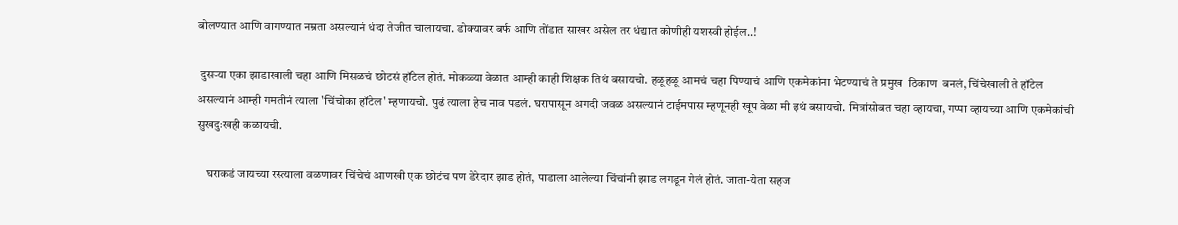बोलण्यात आणि वागण्यात नम्रता असल्यानं धंदा तेजीत चालायचा. डोक्यावर बर्फ आणि तोंडात साखर असेल तर धंद्यात कोणीही यशस्वी होईल..!

 दुसऱ्या एका झाडाखाली चहा आणि मिसळचं छोटसं हॉटेल होतं. मोकळ्या वेळात आम्ही काही शिक्षक तिथं बसायचो. हळूहळू आमचं चहा पिण्याचं आणि एकमेकांना भेटण्याचं ते प्रमुख  ठिकाण  बनलं, चिंचेखाली ते हॉटेल असल्यानं आम्ही गमतीनं त्याला 'चिंचोका हॉटेल' म्हणायचो. पुढं त्याला हेच नाव पडलं. घरापासून अगदी जवळ असल्यानं टाईमपास म्हणूनही खूप वेळा मी इथं बसायचो. मित्रांसोबत चहा व्हायचा, गप्पा व्हायच्या आणि एकमेकांची सुखदुःखही कळायची.

    घराकडं जायच्या रस्त्याला वळणावर चिंचेचं आणखी एक छोटंच पण डेरेदार झाड होतं, पाडाला आलेल्या चिंचांनी झाड लगडून गेलं होतं. जाता-येता सहज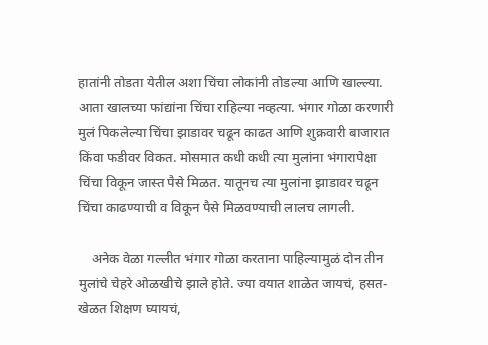हातांनी तोडता येतील अशा चिंचा लोकांनी तोडल्या आणि खाल्ल्या. आता खालच्या फांद्यांना चिंचा राहिल्या नव्हत्या. भंगार गोळा करणारी मुलं पिकलेल्या चिंचा झाडावर चढून काढत आणि शुक्रवारी बाजारात किंवा फडीवर विकत. मोसमात कधी कधी त्या मुलांना भंगारापेक्षा चिंचा विकून जास्त पैसे मिळत. यातूनच त्या मुलांना झाडावर चढून चिंचा काढण्याची व विकून पैसे मिळवण्याची लालच लागली.

    अनेक वेळा गल्लीत भंगार गोळा करताना पाहिल्यामुळं दोन तीन मुलांचे चेहरे ओळखीचे झाले होते. ज्या वयात शाळेत जायचं, हसत-खेळत शिक्षण घ्यायचं,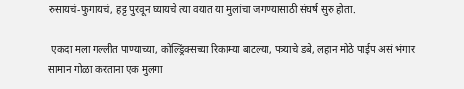रुसायचं-फुगायचं, हट्ट पुरवून घ्यायचे त्या वयात या मुलांचा जगण्यासाठी संघर्ष सुरु होता.

 एकदा मला गल्लीत पाण्याच्या, कोल्ड्रिंक्सच्या रिकाम्या बाटल्या, पत्र्याचे डबे, लहान मोठे पाईप असं भंगार सामान गोळा करताना एक मुलगा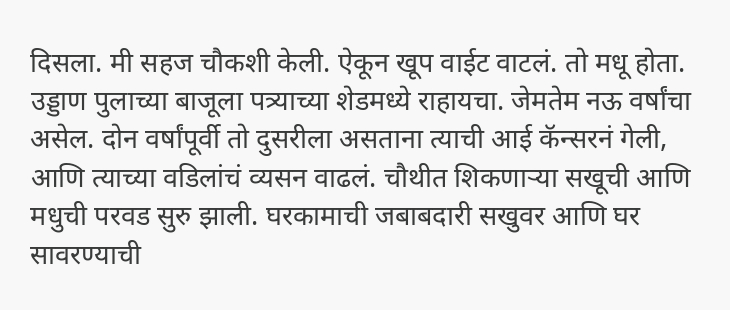दिसला. मी सहज चौकशी केली. ऐकून खूप वाईट वाटलं. तो मधू होता. उड्डाण पुलाच्या बाजूला पत्र्याच्या शेडमध्ये राहायचा. जेमतेम नऊ वर्षांचा असेल. दोन वर्षांपूर्वी तो दुसरीला असताना त्याची आई कॅन्सरनं गेली, आणि त्याच्या वडिलांचं व्यसन वाढलं. चौथीत शिकणाऱ्या सखूची आणि मधुची परवड सुरु झाली. घरकामाची जबाबदारी सखुवर आणि घर सावरण्याची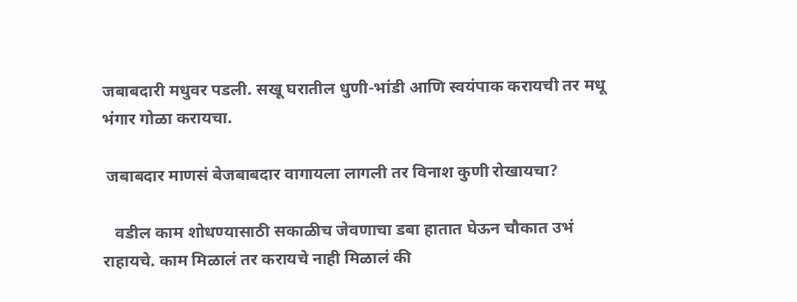जबाबदारी मधुवर पडली. सखू घरातील धुणी-भांडी आणि स्वयंपाक करायची तर मधू भंगार गोळा करायचा.

 जबाबदार माणसं बेजबाबदार वागायला लागली तर विनाश कुणी रोखायचा?

   वडील काम शोधण्यासाठी सकाळीच जेवणाचा डबा हातात घेऊन चौकात उभं राहायचे. काम मिळालं तर करायचे नाही मिळालं की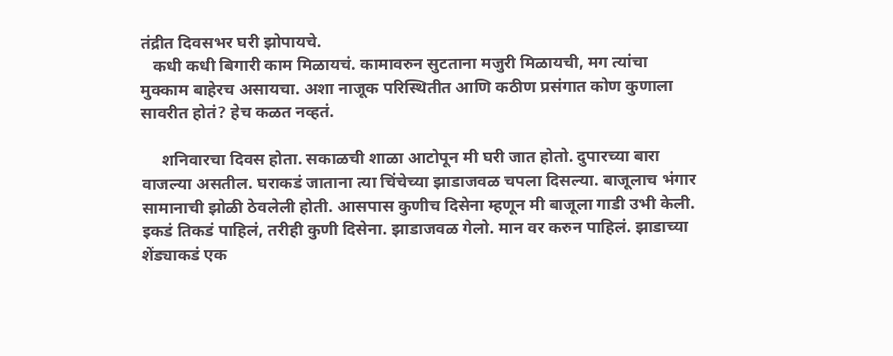तंद्रीत दिवसभर घरी झोपायचे.
   कधी कधी बिगारी काम मिळायचं. कामावरुन सुटताना मजुरी मिळायची, मग त्यांचा मुक्काम बाहेरच असायचा. अशा नाजूक परिस्थितीत आणि कठीण प्रसंगात कोण कुणाला सावरीत होतं? हेच कळत नव्हतं.

     शनिवारचा दिवस होता. सकाळची शाळा आटोपून मी घरी जात होतो. दुपारच्या बारा वाजल्या असतील. घराकडं जाताना त्या चिंचेच्या झाडाजवळ चपला दिसल्या. बाजूलाच भंगार सामानाची झोळी ठेवलेली होती. आसपास कुणीच दिसेना म्हणून मी बाजूला गाडी उभी केली. इकडं तिकडं पाहिलं, तरीही कुणी दिसेना. झाडाजवळ गेलो. मान वर करुन पाहिलं. झाडाच्या शेंड्याकडं एक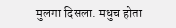मुलगा दिसला. मधुच होता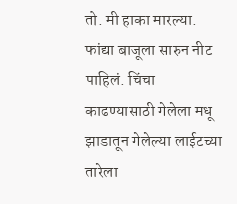तो. मी हाका मारल्या. फांद्या बाजूला सारुन नीट पाहिलं. चिंचा काढण्यासाठी गेलेला मधू झाडातून गेलेल्या लाईटच्या तारेला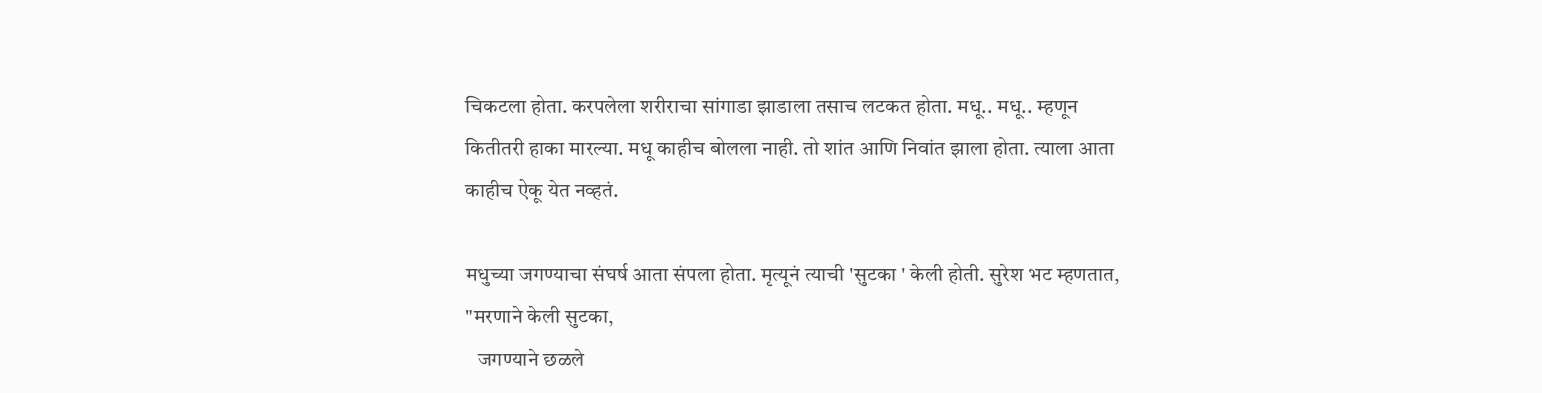चिकटला होता. करपलेला शरीराचा सांगाडा झाडाला तसाच लटकत होता. मधू.. मधू.. म्हणून कितीतरी हाका मारल्या. मधू काहीच बोलला नाही. तो शांत आणि निवांत झाला होता. त्याला आता काहीच ऐकू येत नव्हतं.

मधुच्या जगण्याचा संघर्ष आता संपला होता. मृत्यूनं त्याची 'सुटका ' केली होती. सुरेश भट म्हणतात,
"मरणाने केली सुटका,
   जगण्याने छळले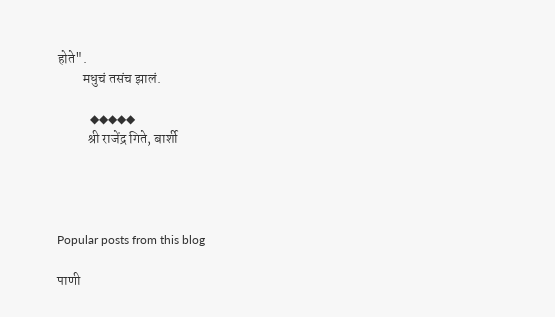होते".
         मधुचं तसंच झालं.

            ◆◆◆◆◆
           श्री राजेंद्र गिते, बार्शी




Popular posts from this blog

पाणी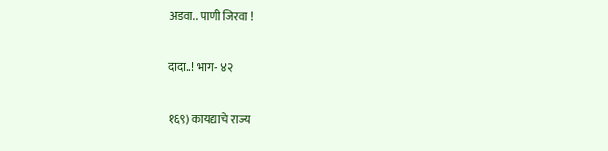अडवा.. पाणी जिरवा !

दादा..! भाग- ४२

१६९) कायद्याचे राज्य